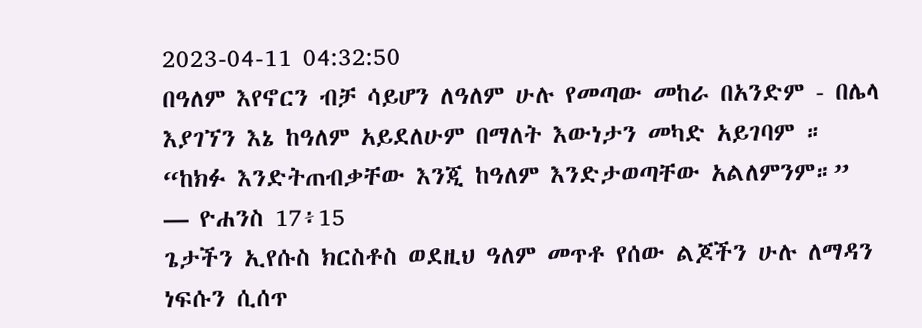2023-04-11 04:32:50
በዓለም እየኖርን ብቻ ሳይሆን ለዓለም ሁሉ የመጣው መከራ በአንድም - በሌላ እያገኘን እኔ ከዓለም አይደለሁም በማለት እውነታን መካድ አይገባም ። “ከክፉ እንድትጠብቃቸው እንጂ ከዓለም እንድታወጣቸው አልለምንም።”
— ዮሐንስ 17፥15
ጌታችን ኢየሱስ ክርስቶስ ወደዚህ ዓለም መጥቶ የሰው ልጆችን ሁሉ ለማዳን ነፍሱን ሲሰጥ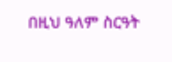በዚህ ዓለም ስርዓት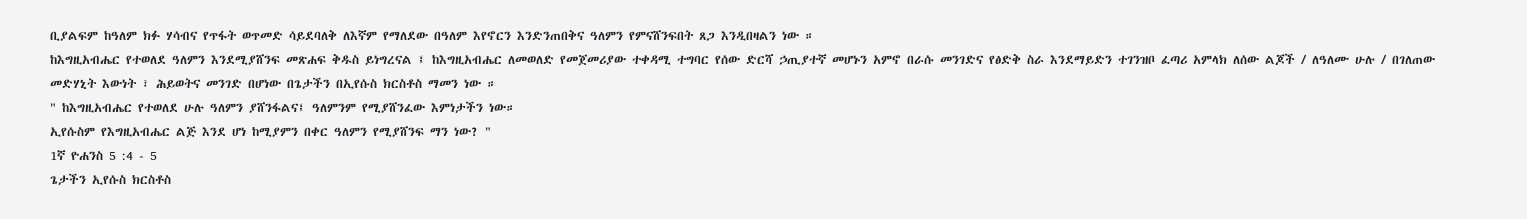ቢያልፍም ከዓለም ክፉ ሃሳብና የጥፋት ወጥመድ ሳይደባለቅ ለእኛም የማለደው በዓለም እየኖርን እንድንጠበቅና ዓለምን የምናሸንፍበት ጸጋ እንዲበዛልን ነው ።
ከእግዚአብሔር የተወለደ ዓለምን እንደሚያሸንፍ መጽሐፍ ቅዱስ ይነግረናል ፤ ከእግዚአብሔር ለመወለድ የመጀመሪያው ተቀዳሚ ተግባር የሰው ድርሻ ኃጢያተኛ መሆኑን አምኖ በራሱ መንገድና የፅድቅ ስራ እንደማይድን ተገንዝቦ ፈጣሪ አምላክ ለሰው ልጆች / ለዓለሙ ሁሉ / በገለጠው መድሃኒት እውነት ፣ ሕይወትና መንገድ በሆነው በጌታችን በኢየሱስ ክርስቶስ ማመን ነው ።
" ከእግዚአብሔር የተወለደ ሁሉ ዓለምን ያሸንፋልና፤ ዓለምንም የሚያሸንፈው እምነታችን ነው።
ኢየሱስም የእግዚአብሔር ልጅ እንደ ሆነ ከሚያምን በቀር ዓለምን የሚያሸንፍ ማን ነው? "
1ኛ ዮሐንስ 5 :4 - 5
ጌታችን ኢየሱስ ክርስቶስ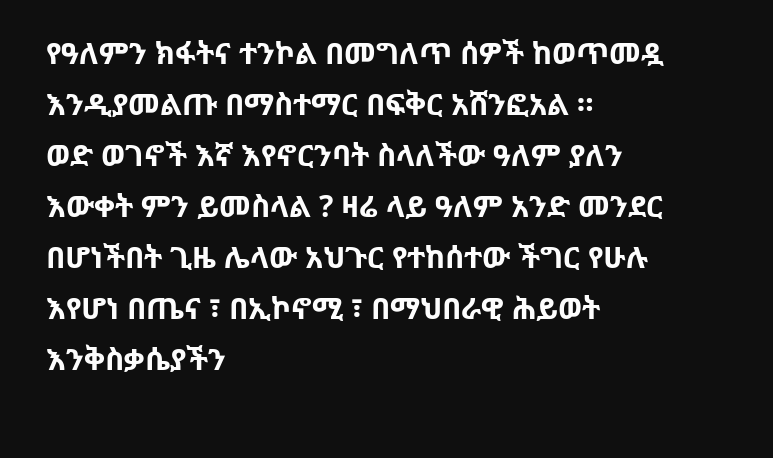የዓለምን ክፋትና ተንኮል በመግለጥ ሰዎች ከወጥመዷ እንዲያመልጡ በማስተማር በፍቅር አሸንፎአል ።
ወድ ወገኖች እኛ እየኖርንባት ስላለችው ዓለም ያለን እውቀት ምን ይመስላል ? ዛሬ ላይ ዓለም አንድ መንደር በሆነችበት ጊዜ ሌላው አህጉር የተከሰተው ችግር የሁሉ እየሆነ በጤና ፣ በኢኮኖሚ ፣ በማህበራዊ ሕይወት እንቅስቃሴያችን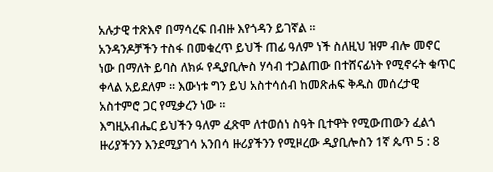አሉታዊ ተጽእኖ በማሳረፍ በብዙ እየጎዳን ይገኛል ።
አንዳንዶቻችን ተስፋ በመቁረጥ ይህች ጠፊ ዓለም ነች ስለዚህ ዝም ብሎ መኖር ነው በማለት ይባስ ለክፉ የዲያቢሎስ ሃሳብ ተጋልጠው በተሸናፊነት የሚኖሩት ቁጥር ቀላል አይደለም ። እውነቱ ግን ይህ አስተሳሰብ ከመጽሐፍ ቅዱስ መሰረታዊ አስተምሮ ጋር የሚቃረን ነው ።
እግዚአብሔር ይህችን ዓለም ፈጽሞ ለተወሰነ ስዓት ቢተዋት የሚውጠውን ፈልጎ ዙሪያችንን እንደሚያገሳ አንበሳ ዙሪያችንን የሚዞረው ዲያቢሎስን 1ኛ ጴጥ 5 : 8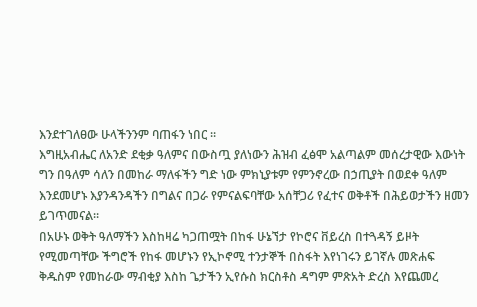እንደተገለፀው ሁላችንንም ባጠፋን ነበር ።
እግዚአብሔር ለአንድ ደቂቃ ዓለምና በውስጧ ያለነውን ሕዝብ ፈፅሞ አልጣልም መሰረታዊው እውነት ግን በዓለም ሳለን በመከራ ማለፋችን ግድ ነው ምክኒያቱም የምንኖረው በኃጢያት በወደቀ ዓለም እንደመሆኑ እያንዳንዳችን በግልና በጋራ የምናልፍባቸው አሰቸጋሪ የፈተና ወቅቶች በሕይወታችን ዘመን ይገጥመናል።
በአሁኑ ወቅት ዓለማችን እስከዛሬ ካጋጠሟት በከፋ ሁኔኘታ የኮሮና ቨይረስ በተጓዳኝ ይዞት የሚመጣቸው ችግሮች የከፋ መሆኑን የኢኮኖሚ ተንታኞች በስፋት እየነገሩን ይገኛሉ መጽሐፍ ቅዱስም የመከራው ማብቂያ እስከ ጌታችን ኢየሱስ ክርስቶስ ዳግም ምጽአት ድረስ እየጨመረ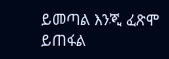ይመጣል እንጂ ፈጽሞ ይጠፋል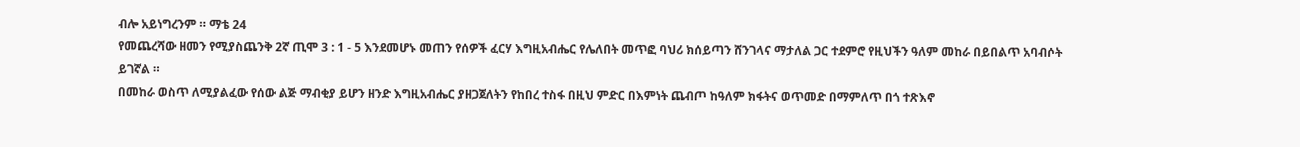ብሎ አይነግረንም ። ማቴ 24
የመጨረሻው ዘመን የሚያስጨንቅ 2ኛ ጢሞ 3 : 1 - 5 እንደመሆኑ መጠን የሰዎች ፈርሃ እግዚአብሔር የሌለበት መጥፎ ባህሪ ክሰይጣን ሸንገላና ማታለል ጋር ተደምሮ የዚህችን ዓለም መከራ በይበልጥ አባብሶት ይገኛል ።
በመከራ ወስጥ ለሚያልፈው የሰው ልጅ ማብቂያ ይሆን ዘንድ እግዚአብሔር ያዘጋጀለትን የከበረ ተስፋ በዚህ ምድር በእምነት ጨብጦ ከዓለም ክፋትና ወጥመድ በማምለጥ በጎ ተጽእኖ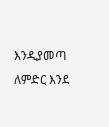እንዲያመጣ ለምድር እንደ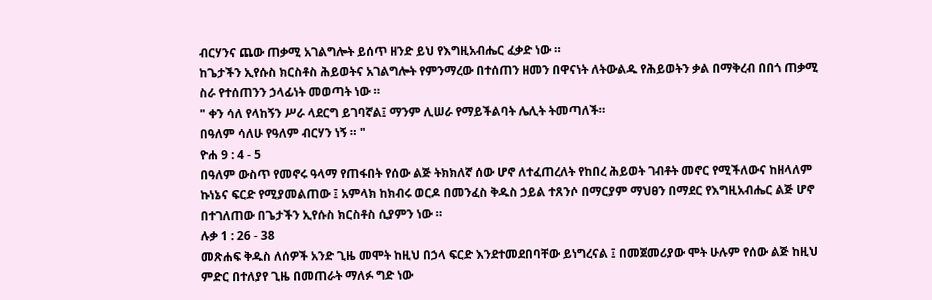ብርሃንና ጨው ጠቃሚ አገልግሎት ይሰጥ ዘንድ ይህ የእግዚአብሔር ፈቃድ ነው ።
ከጌታችን ኢየሱስ ክርስቶስ ሕይወትና አገልግሎት የምንማረው በተሰጠን ዘመን በዋናነት ለትውልዱ የሕይወትን ቃል በማቅረብ በበጎ ጠቃሚ ስራ የተሰጠንን ኃላፊነት መወጣት ነው ።
" ቀን ሳለ የላከኝን ሥራ ላደርግ ይገባኛል፤ ማንም ሊሠራ የማይችልባት ሌሊት ትመጣለች።
በዓለም ሳለሁ የዓለም ብርሃን ነኝ ። "
ዮሐ 9 : 4 - 5
በዓለም ውስጥ የመኖሩ ዓላማ የጠፋበት የሰው ልጅ ትክክለኛ ሰው ሆኖ ለተፈጠረለት የከበረ ሕይወት ገብቶት መኖር የሚችለውና ከዘላለም ኩነኔና ፍርድ የሚያመልጠው ፤ አምላክ ከክብሩ ወርዶ በመንፈስ ቅዱስ ኃይል ተጸንሶ በማርያም ማህፀን በማደር የእግዚአብሔር ልጅ ሆኖ በተገለጠው በጌታችን ኢየሱስ ክርስቶስ ሲያምን ነው ።
ሉቃ 1 : 26 - 38
መጽሐፍ ቅዱስ ለሰዎች አንድ ጊዜ መሞት ከዚህ በኃላ ፍርድ እንደተመደበባቸው ይነግረናል ፤ በመጀመሪያው ሞት ሁሉም የሰው ልጅ ከዚህ ምድር በተለያየ ጊዜ በመጠራት ማለፉ ግድ ነው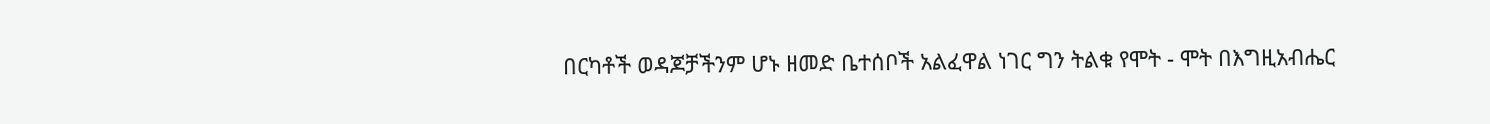በርካቶች ወዳጆቻችንም ሆኑ ዘመድ ቤተሰቦች አልፈዋል ነገር ግን ትልቁ የሞት - ሞት በእግዚአብሔር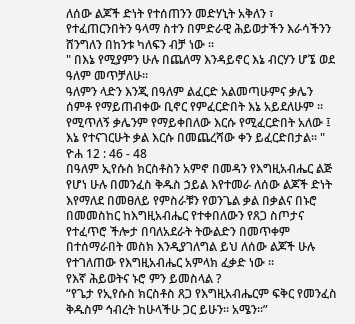ለሰው ልጆች ድነት የተሰጠንን መድሃኒት አቅለን ፣ የተፈጠርንበትን ዓላማ ስተን በምድራዊ ሕይወታችን እራሳችንን ሸንግለን በከንቱ ካለፍን ብቻ ነው ።
" በእኔ የሚያምን ሁሉ በጨለማ እንዳይኖር እኔ ብርሃን ሆኜ ወደ ዓለም መጥቻለሁ።
ዓለምን ላድን እንጂ በዓለም ልፈርድ አልመጣሁምና ቃሌን ሰምቶ የማይጠብቀው ቢኖር የምፈርድበት እኔ አይደለሁም ።
የሚጥለኝ ቃሌንም የማይቀበለው እርሱ የሚፈርድበት አለው ፤ እኔ የተናገርሁት ቃል እርሱ በመጨረሻው ቀን ይፈርድበታል። "
ዮሐ 12 : 46 - 48
በዓለም ኢየሱስ ክርስቶስን አምኖ በመዳን የእግዚአብሔር ልጅ የሆነ ሁሉ በመንፈስ ቅዱስ ኃይል እየተመራ ለሰው ልጆች ድነት እየማለደ በመፀለይ የምስራቹን የወንጌል ቃል በቃልና በኑሮ በመመስከር ከእግዚአብሔር የተቀበለውን የጸጋ ስጦታና የተፈጥሮ ችሎታ በባለአደራት ትውልድን በመጥቀም በተሰማራበት መስክ እንዲያገለግል ይህ ለሰው ልጆች ሁሉ የተገለጠው የእግዚአብሔር አምላክ ፈቃድ ነው ።
የእኛ ሕይወትና ኑሮ ምን ይመስላል ?
“የጌታ የኢየሱስ ክርስቶስ ጸጋ የእግዚአብሔርም ፍቅር የመንፈስ ቅዱስም ኅብረት ከሁላችሁ ጋር ይሁን። አሜን።”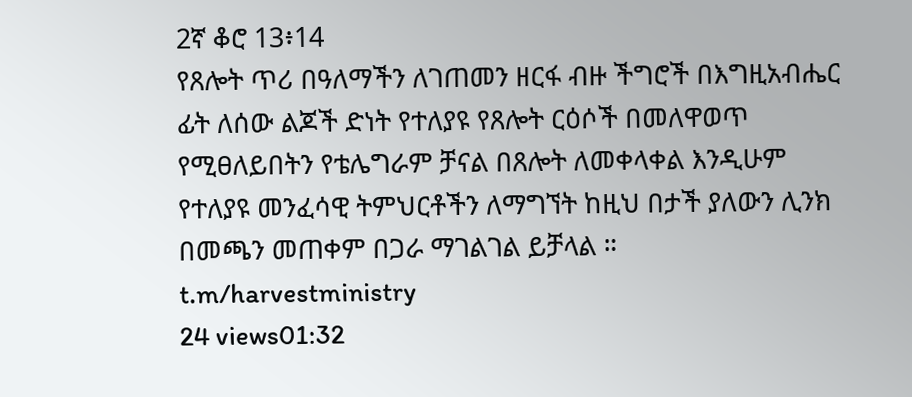2ኛ ቆሮ 13፥14
የጸሎት ጥሪ በዓለማችን ለገጠመን ዘርፋ ብዙ ችግሮች በእግዚአብሔር ፊት ለሰው ልጆች ድነት የተለያዩ የጸሎት ርዕሶች በመለዋወጥ የሚፀለይበትን የቴሌግራም ቻናል በጸሎት ለመቀላቀል እንዲሁም የተለያዩ መንፈሳዊ ትምህርቶችን ለማግኘት ከዚህ በታች ያለውን ሊንክ በመጫን መጠቀም በጋራ ማገልገል ይቻላል ።
t.m/harvestministry
24 views01:32